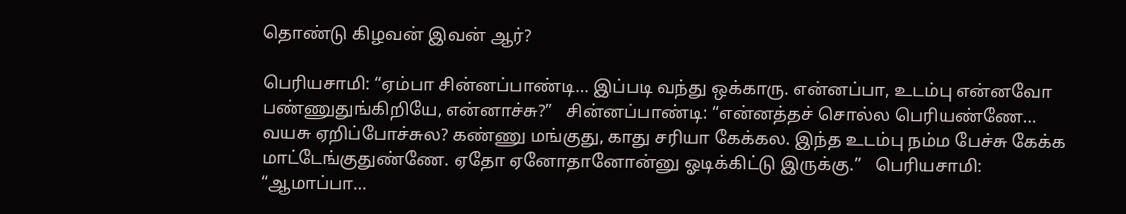தொண்டு கிழவன் இவன் ஆர்?

பெரியசாமி: “ஏம்பா சின்னப்பாண்டி… இப்படி வந்து ஒக்காரு. என்னப்பா, உடம்பு என்னவோ பண்ணுதுங்கிறியே, என்னாச்சு?”   சின்னப்பாண்டி: “என்னத்தச் சொல்ல பெரியண்ணே… வயசு ஏறிப்போச்சுல? கண்ணு மங்குது, காது சரியா கேக்கல. இந்த உடம்பு நம்ம பேச்சு கேக்க மாட்டேங்குதுண்ணே. ஏதோ ஏனோதானோன்னு ஓடிக்கிட்டு இருக்கு.”   பெரியசாமி: “ஆமாப்பா…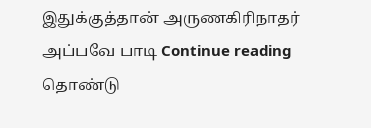இதுக்குத்தான் அருணகிரிநாதர் அப்பவே பாடி Continue reading தொண்டு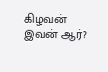கிழவன் இவன் ஆர்?